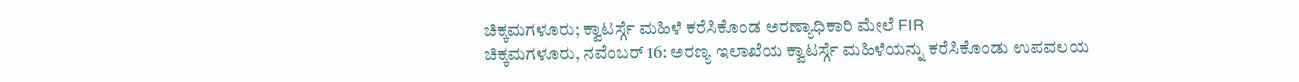ಚಿಕ್ಕಮಗಳೂರು; ಕ್ವಾಟರ್ಸ್ಗೆ ಮಹಿಳೆ ಕರೆಸಿಕೊಂಡ ಅರಣ್ಯಾಧಿಕಾರಿ ಮೇಲೆ FIR
ಚಿಕ್ಕಮಗಳೂರು, ನವೆಂಬರ್ 16: ಅರಣ್ಯ ಇಲಾಖೆಯ ಕ್ವಾಟರ್ಸ್ಗೆ ಮಹಿಳೆಯನ್ನು ಕರೆಸಿಕೊಂಡು ಉಪವಲಯ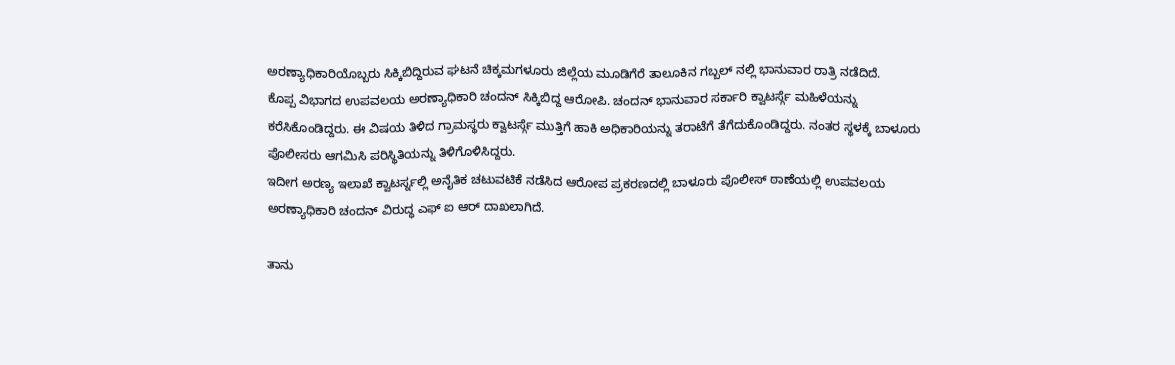ಅರಣ್ಯಾಧಿಕಾರಿಯೊಬ್ಬರು ಸಿಕ್ಕಿಬಿದ್ದಿರುವ ಘಟನೆ ಚಿಕ್ಕಮಗಳೂರು ಜಿಲ್ಲೆಯ ಮೂಡಿಗೆರೆ ತಾಲೂಕಿನ ಗಬ್ಬಲ್ ನಲ್ಲಿ ಭಾನುವಾರ ರಾತ್ರಿ ನಡೆದಿದೆ.
ಕೊಪ್ಪ ವಿಭಾಗದ ಉಪವಲಯ ಅರಣ್ಯಾಧಿಕಾರಿ ಚಂದನ್ ಸಿಕ್ಕಿಬಿದ್ದ ಆರೋಪಿ. ಚಂದನ್ ಭಾನುವಾರ ಸರ್ಕಾರಿ ಕ್ವಾಟರ್ಸ್ಗೆ ಮಹಿಳೆಯನ್ನು ಕರೆಸಿಕೊಂಡಿದ್ದರು. ಈ ವಿಷಯ ತಿಳಿದ ಗ್ರಾಮಸ್ಥರು ಕ್ವಾಟರ್ಸ್ಗೆ ಮುತ್ತಿಗೆ ಹಾಕಿ ಅಧಿಕಾರಿಯನ್ನು ತರಾಟೆಗೆ ತೆಗೆದುಕೊಂಡಿದ್ದರು. ನಂತರ ಸ್ಥಳಕ್ಕೆ ಬಾಳೂರು ಪೊಲೀಸರು ಆಗಮಿಸಿ ಪರಿಸ್ಥಿತಿಯನ್ನು ತಿಳಿಗೊಳಿಸಿದ್ದರು.
ಇದೀಗ ಅರಣ್ಯ ಇಲಾಖೆ ಕ್ವಾಟರ್ಸ್ನಲ್ಲಿ ಅನೈತಿಕ ಚಟುವಟಿಕೆ ನಡೆಸಿದ ಆರೋಪ ಪ್ರಕರಣದಲ್ಲಿ ಬಾಳೂರು ಪೊಲೀಸ್ ಠಾಣೆಯಲ್ಲಿ ಉಪವಲಯ ಅರಣ್ಯಾಧಿಕಾರಿ ಚಂದನ್ ವಿರುದ್ಧ ಎಫ್ ಐ ಆರ್ ದಾಖಲಾಗಿದೆ.

ತಾನು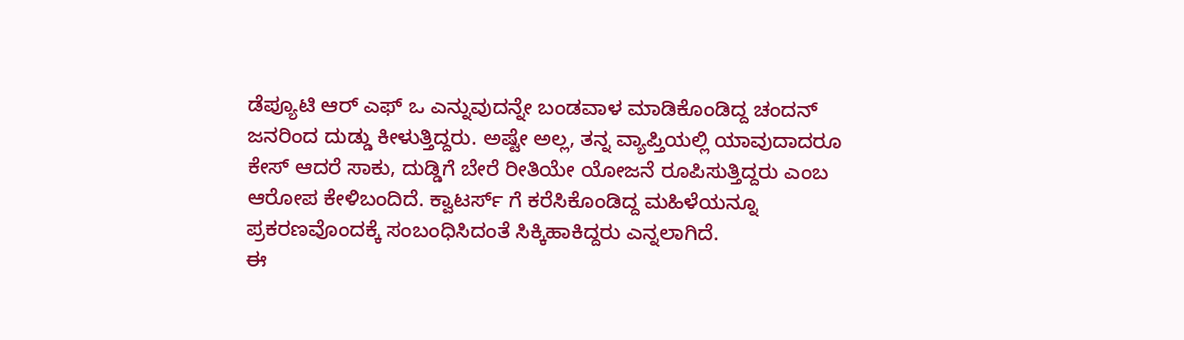ಡೆಪ್ಯೂಟಿ ಆರ್ ಎಫ್ ಒ ಎನ್ನುವುದನ್ನೇ ಬಂಡವಾಳ ಮಾಡಿಕೊಂಡಿದ್ದ ಚಂದನ್ ಜನರಿಂದ ದುಡ್ಡು ಕೀಳುತ್ತಿದ್ದರು. ಅಷ್ಟೇ ಅಲ್ಲ, ತನ್ನ ವ್ಯಾಪ್ತಿಯಲ್ಲಿ ಯಾವುದಾದರೂ ಕೇಸ್ ಆದರೆ ಸಾಕು, ದುಡ್ಡಿಗೆ ಬೇರೆ ರೀತಿಯೇ ಯೋಜನೆ ರೂಪಿಸುತ್ತಿದ್ದರು ಎಂಬ ಆರೋಪ ಕೇಳಿಬಂದಿದೆ. ಕ್ವಾಟರ್ಸ್ ಗೆ ಕರೆಸಿಕೊಂಡಿದ್ದ ಮಹಿಳೆಯನ್ನೂ ಪ್ರಕರಣವೊಂದಕ್ಕೆ ಸಂಬಂಧಿಸಿದಂತೆ ಸಿಕ್ಕಿಹಾಕಿದ್ದರು ಎನ್ನಲಾಗಿದೆ.
ಈ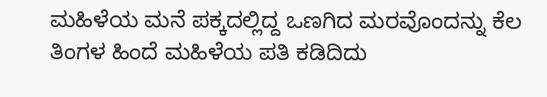ಮಹಿಳೆಯ ಮನೆ ಪಕ್ಕದಲ್ಲಿದ್ದ ಒಣಗಿದ ಮರವೊಂದನ್ನು ಕೆಲ ತಿಂಗಳ ಹಿಂದೆ ಮಹಿಳೆಯ ಪತಿ ಕಡಿದಿದು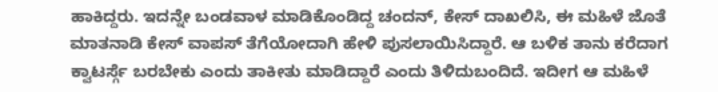ಹಾಕಿದ್ದರು. ಇದನ್ನೇ ಬಂಡವಾಳ ಮಾಡಿಕೊಂಡಿದ್ದ ಚಂದನ್, ಕೇಸ್ ದಾಖಲಿಸಿ, ಈ ಮಹಿಳೆ ಜೊತೆ ಮಾತನಾಡಿ ಕೇಸ್ ವಾಪಸ್ ತೆಗೆಯೋದಾಗಿ ಹೇಳಿ ಪುಸಲಾಯಿಸಿದ್ದಾರೆ. ಆ ಬಳಿಕ ತಾನು ಕರೆದಾಗ ಕ್ವಾಟರ್ಸ್ಗೆ ಬರಬೇಕು ಎಂದು ತಾಕೀತು ಮಾಡಿದ್ದಾರೆ ಎಂದು ತಿಳಿದುಬಂದಿದೆ. ಇದೀಗ ಆ ಮಹಿಳೆ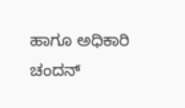ಹಾಗೂ ಅಧಿಕಾರಿ ಚಂದನ್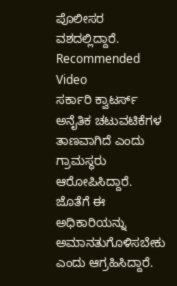ಪೊಲೀಸರ ವಶದಲ್ಲಿದ್ದಾರೆ.
Recommended Video
ಸರ್ಕಾರಿ ಕ್ವಾಟರ್ಸ್ ಅನೈತಿಕ ಚಟುವಟಿಕೆಗಳ ತಾಣವಾಗಿದೆ ಎಂದು ಗ್ರಾಮಸ್ಥರು ಆರೋಪಿಸಿದ್ದಾರೆ. ಜೊತೆಗೆ ಈ ಅಧಿಕಾರಿಯನ್ನು ಅಮಾನತುಗೊಳಿಸಬೇಕು ಎಂದು ಆಗ್ರಹಿಸಿದ್ದಾರೆ.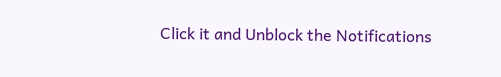Click it and Unblock the Notifications